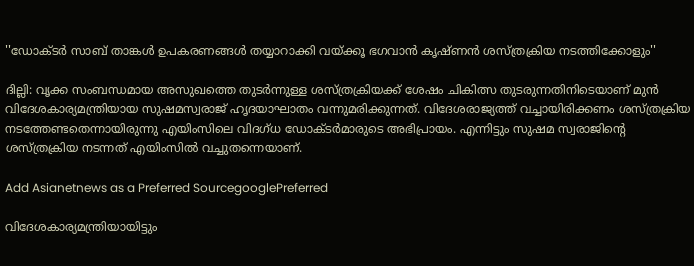''ഡോക്ടര്‍ സാബ് താങ്കള്‍ ഉപകരണങ്ങള്‍ തയ്യാറാക്കി വയ്ക്കൂ ഭഗവാന്‍ കൃഷ്ണന്‍ ശസ്ത്രക്രിയ നടത്തിക്കോളും''

ദില്ലി: വൃക്ക സംബന്ധമായ അസുഖത്തെ തുടര്‍ന്നുള്ള ശസ്ത്രക്രിയക്ക് ശേഷം ചികിത്സ തുടരുന്നതിനിടെയാണ് മുന്‍ വിദേശകാര്യമന്ത്രിയായ സുഷമസ്വരാജ് ഹൃദയാഘാതം വന്നുമരിക്കുന്നത്. വിദേശരാജ്യത്ത് വച്ചായിരിക്കണം ശസ്ത്രക്രിയ നടത്തേണ്ടതെന്നായിരുന്നു എയിംസിലെ വിദഗ്ധ ഡോക്ടര്‍മാരുടെ അഭിപ്രായം. എന്നിട്ടും സുഷമ സ്വരാജിന്‍റെ ശസ്ത്രക്രിയ നടന്നത് എയിംസില്‍ വച്ചുതന്നെയാണ്.

Add Asianetnews as a Preferred SourcegooglePreferred

വിദേശകാര്യമന്ത്രിയായിട്ടും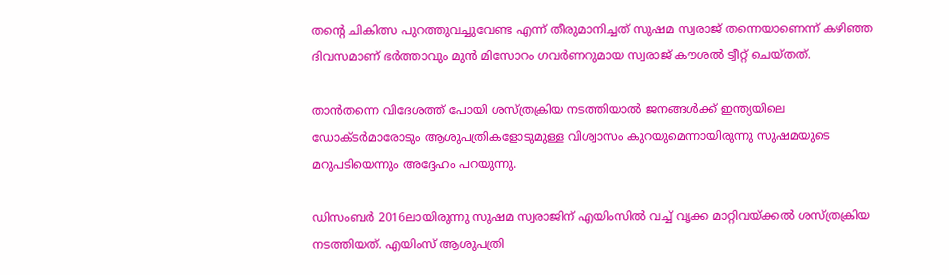തന്‍റെ ചികിത്സ പുറത്തുവച്ചുവേണ്ട എന്ന് തീരുമാനിച്ചത് സുഷമ സ്വരാജ് തന്നെയാണെന്ന് കഴിഞ്ഞ ദിവസമാണ് ഭര്‍ത്താവും മുന്‍ മിസോറം ഗവര്‍ണറുമായ സ്വരാജ് കൗശല്‍ ട്വീറ്റ് ചെയ്തത്.

താന്‍തന്നെ വിദേശത്ത് പോയി ശസ്ത്രക്രിയ നടത്തിയാല്‍ ജനങ്ങള്‍ക്ക് ഇന്ത്യയിലെ ഡോക്ടര്‍മാരോടും ആശുപത്രികളോടുമുള്ള വിശ്വാസം കുറയുമെന്നായിരുന്നു സുഷമയുടെ മറുപടിയെന്നും അദ്ദേഹം പറയുന്നു.

ഡിസംബര്‍ 2016ലായിരുന്നു സുഷമ സ്വരാജിന് എയിംസില്‍ വച്ച് വൃക്ക മാറ്റിവയ്ക്കല്‍ ശസ്ത്രക്രിയ നടത്തിയത്. എയിംസ് ആശുപത്രി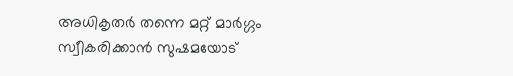അധികൃതര്‍ തന്നെ മറ്റ് മാര്‍ഗ്ഗം സ്വീകരിക്കാന്‍ സുഷമയോട്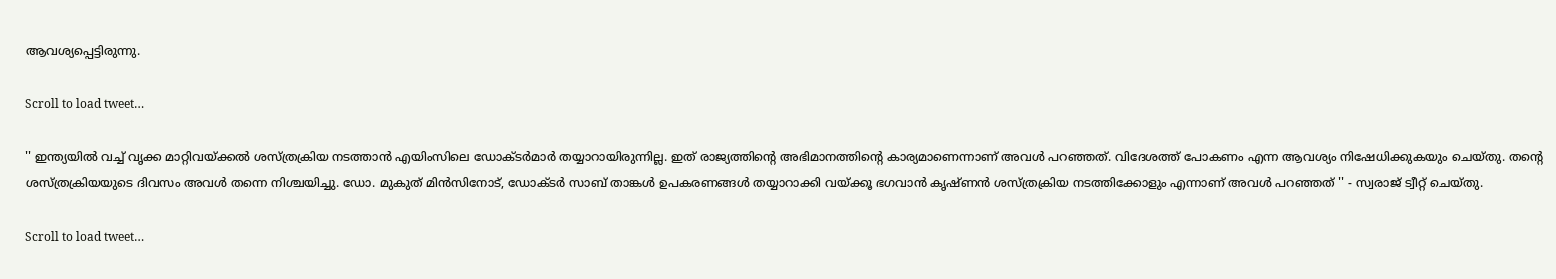ആവശ്യപ്പെട്ടിരുന്നു.

Scroll to load tweet…

'' ഇന്ത്യയില്‍ വച്ച് വൃക്ക മാറ്റിവയ്ക്കല്‍ ശസ്ത്രക്രിയ നടത്താന്‍ എയിംസിലെ ഡോക്ടര്‍മാര്‍ തയ്യാറായിരുന്നില്ല. ഇത് രാജ്യത്തിന്‍റെ അഭിമാനത്തിന്‍റെ കാര്യമാണെന്നാണ് അവള്‍ പറഞ്ഞത്. വിദേശത്ത് പോകണം എന്ന ആവശ്യം നിഷേധിക്കുകയും ചെയ്തു. തന്‍റെ ശസ്ത്രക്രിയയുടെ ദിവസം അവള്‍ തന്നെ നിശ്ചയിച്ചു. ഡോ. മുകുത് മിന്‍സിനോട്, ഡോക്ടര്‍ സാബ് താങ്കള്‍ ഉപകരണങ്ങള്‍ തയ്യാറാക്കി വയ്ക്കൂ ഭഗവാന്‍ കൃഷ്ണന്‍ ശസ്ത്രക്രിയ നടത്തിക്കോളും എന്നാണ് അവള്‍ പറഞ്ഞത് '' - സ്വരാജ് ട്വീറ്റ് ചെയ്തു.

Scroll to load tweet…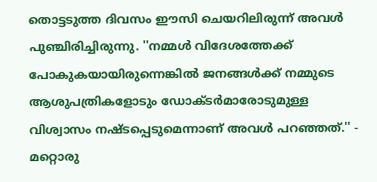തൊട്ടടുത്ത ദിവസം ഈസി ചെയറിലിരുന്ന് അവള്‍ പുഞ്ചിരിച്ചിരുന്നു. ''നമ്മള്‍ വിദേശത്തേക്ക് പോകുകയായിരുന്നെങ്കില്‍ ജനങ്ങള്‍ക്ക് നമ്മുടെ ആശുപത്രികളോടും ഡോക്ടര്‍മാരോടുമുള്ള വിശ്വാസം നഷ്ടപ്പെടുമെന്നാണ് അവള്‍ പറഞ്ഞത്.'' - മറ്റൊരു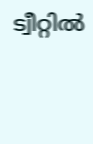ട്വീറ്റില്‍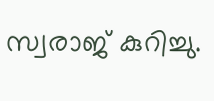സ്വരാജ് കുറിച്ചു.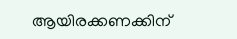ആയിരക്കണക്കിന്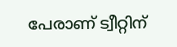പേരാണ് ട്വീറ്റിന്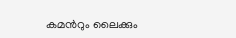കമന്‍റും ലൈക്കും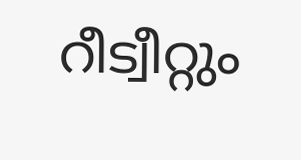റീട്വീറ്റും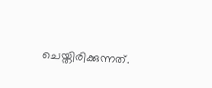ചെയ്തിരിക്കുന്നത്.